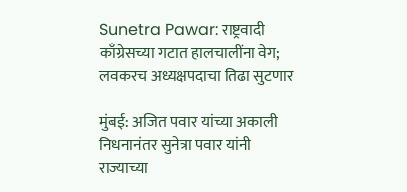Sunetra Pawar: राष्ट्रवादी काँग्रेसच्या गटात हालचालींना वेग; लवकरच अध्यक्षपदाचा तिढा सुटणार

मुंबई: अजित पवार यांच्या अकाली निधनानंतर सुनेत्रा पवार यांनी राज्याच्या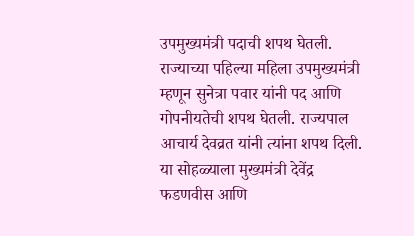उपमुख्यमंत्री पदाची शपथ घेतली. राज्याच्या पहिल्या महिला उपमुख्यमंत्री म्हणून सुनेत्रा पवार यांनी पद आणि गोपनीयतेची शपथ घेतली. राज्यपाल आचार्य देवव्रत यांनी त्यांना शपथ दिली. या सोहळ्याला मुख्यमंत्री देवेंद्र फडणवीस आणि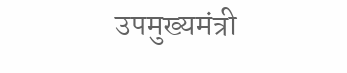उपमुख्यमंत्री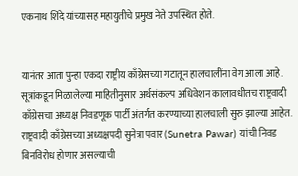एकनाथ शिंदे यांच्यासह महायुतीचे प्रमुख नेते उपस्थित होते.


यानंतर आता पुन्हा एकदा राष्ट्रीय काँग्रेसच्या गटातून हालचालींना वेग आला आहे. सूत्रांकडून मिळालेल्या माहितीनुसार अर्थसंकल्प अधिवेशन कालावधीतच राष्ट्रवादी काँग्रेसचा अध्यक्ष निवडणूक पार्टी अंतर्गत करण्याच्या हालचाली सुरु झाल्या आहेत. राष्ट्रवादी काँग्रेसच्या अध्यक्षपदी सुनेत्रा पवार (Sunetra Pawar) यांची निवड बिनविरोध होणार असल्याची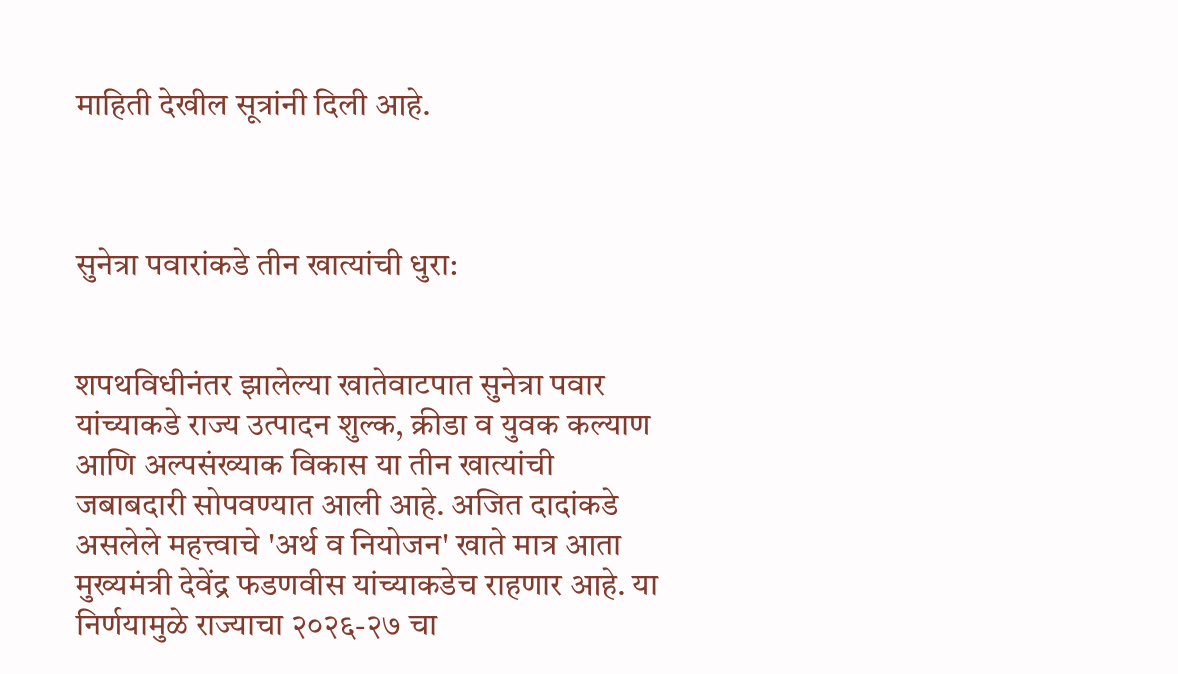माहिती देखील सूत्रांनी दिली आहे.



सुनेत्रा पवारांकडे तीन खात्यांची धुरा:


शपथविधीनंतर झालेल्या खातेवाटपात सुनेत्रा पवार यांच्याकडे राज्य उत्पादन शुल्क, क्रीडा व युवक कल्याण आणि अल्पसंख्याक विकास या तीन खात्यांची जबाबदारी सोपवण्यात आली आहे. अजित दादांकडे असलेले महत्त्वाचे 'अर्थ व नियोजन' खाते मात्र आता मुख्यमंत्री देवेंद्र फडणवीस यांच्याकडेच राहणार आहे. या निर्णयामुळे राज्याचा २०२६-२७ चा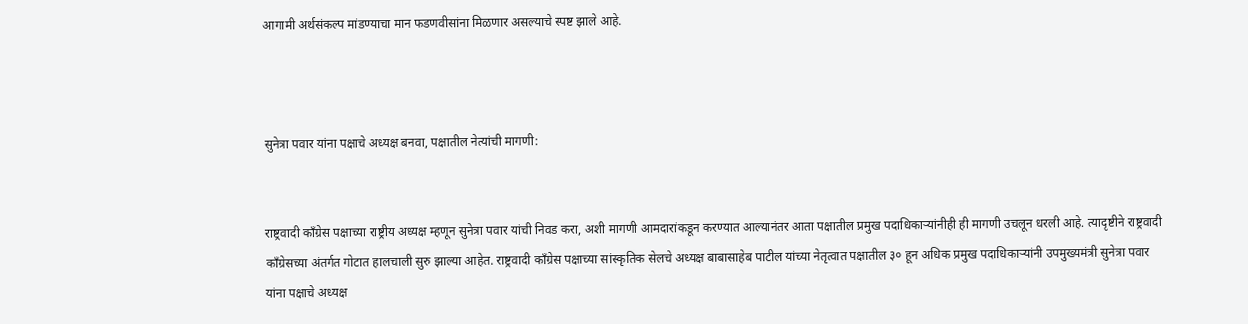आगामी अर्थसंकल्प मांडण्याचा मान फडणवीसांना मिळणार असल्याचे स्पष्ट झाले आहे.



सुनेत्रा पवार यांना पक्षाचे अध्यक्ष बनवा, पक्षातील नेत्यांची मागणी:


राष्ट्रवादी काँग्रेस पक्षाच्या राष्ट्रीय अध्यक्ष म्हणून सुनेत्रा पवार यांची निवड करा, अशी मागणी आमदारांकडून करण्यात आल्यानंतर आता पक्षातील प्रमुख पदाधिकाऱ्यांनीही ही मागणी उचलून धरली आहे. त्यादृष्टीने राष्ट्रवादी काँग्रेसच्या अंतर्गत गोटात हालचाली सुरु झाल्या आहेत. राष्ट्रवादी काँग्रेस पक्षाच्या सांस्कृतिक सेलचे अध्यक्ष बाबासाहेब पाटील यांच्या नेतृत्वात पक्षातील ३० हून अधिक प्रमुख पदाधिकाऱ्यांनी उपमुख्यमंत्री सुनेत्रा पवार यांना पक्षाचे अध्यक्ष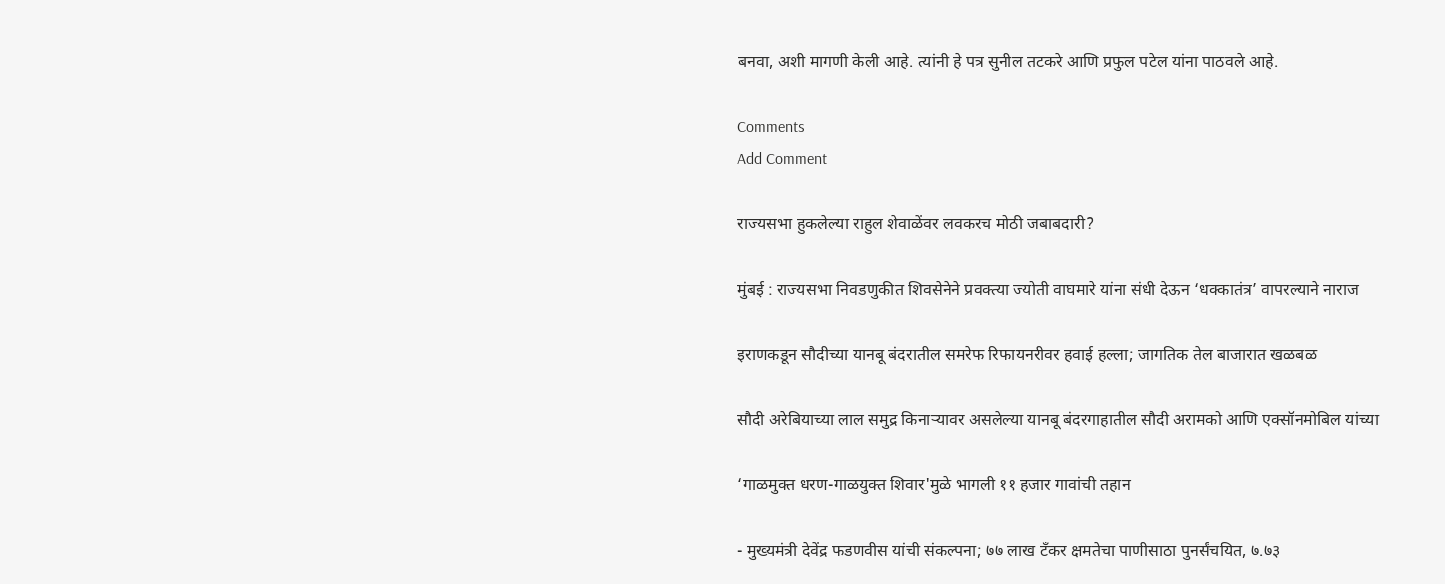बनवा, अशी मागणी केली आहे. त्यांनी हे पत्र सुनील तटकरे आणि प्रफुल पटेल यांना पाठवले आहे.

Comments
Add Comment

राज्यसभा हुकलेल्या राहुल शेवाळेंवर लवकरच मोठी जबाबदारी?

मुंबई : राज्यसभा निवडणुकीत शिवसेनेने प्रवक्त्या ज्योती वाघमारे यांना संधी देऊन ‘धक्कातंत्र’ वापरल्याने नाराज

इराणकडून सौदीच्या यानबू बंदरातील समरेफ रिफायनरीवर हवाई हल्ला; जागतिक तेल बाजारात खळबळ

सौदी अरेबियाच्या लाल समुद्र किनाऱ्यावर असलेल्या यानबू बंदरगाहातील सौदी अरामको आणि एक्सॉनमोबिल यांच्या

‘गाळमुक्त धरण-गाळयुक्त शिवार'मुळे भागली ११ हजार गावांची तहान

- मुख्यमंत्री देवेंद्र फडणवीस यांची संकल्पना; ७७ लाख टँकर क्षमतेचा पाणीसाठा पुनर्संचयित, ७.७३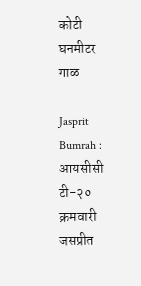कोटी घनमीटर गाळ

Jasprit Bumrah : आयसीसी टी-२० क्रमवारी जसप्रीत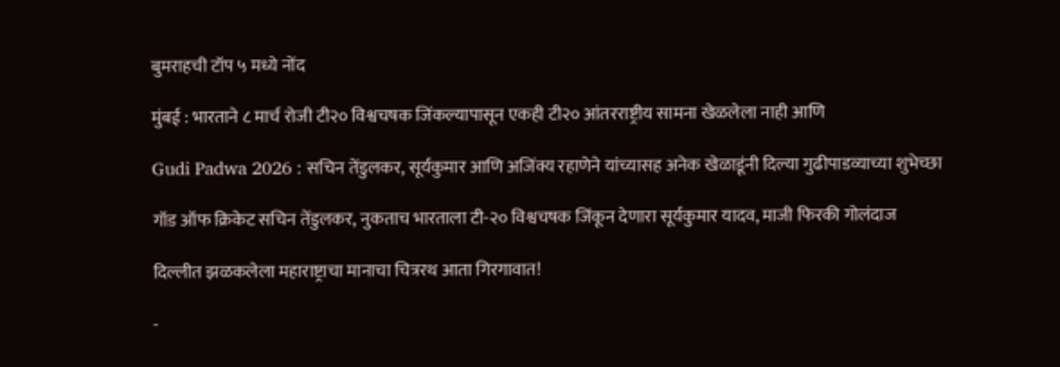बुमराहची टॉप ५ मध्ये नोंद

मुंबई : भारताने ८ मार्च रोजी टी२० विश्वचषक जिंकल्यापासून एकही टी२० आंतरराष्ट्रीय सामना खेळलेला नाही आणि

Gudi Padwa 2026 : सचिन तेंडुलकर, सूर्यकुमार आणि अजिंक्य रहाणेने यांच्यासह अनेक खेळाडूंनी दिल्या गुढीपाडव्याच्या शुभेच्छा

गॉड ऑफ क्रिकेट सचिन तेंडुलकर, नुकताच भारताला टी-२० विश्वचषक जिंकून देणारा सूर्यकुमार यादव, माजी फिरकी गोलंदाज

दिल्लीत झळकलेला महाराष्ट्राचा मानाचा चित्ररथ आता गिरगावात!

-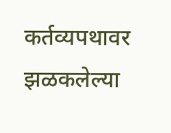कर्तव्यपथावर झळकलेल्या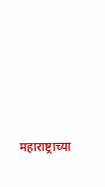महाराष्ट्राच्या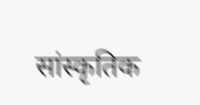सांस्कृतिक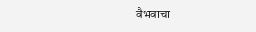वैभवाचा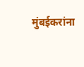मुंबईकरांना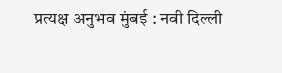प्रत्यक्ष अनुभव मुंबई : नवी दिल्ली